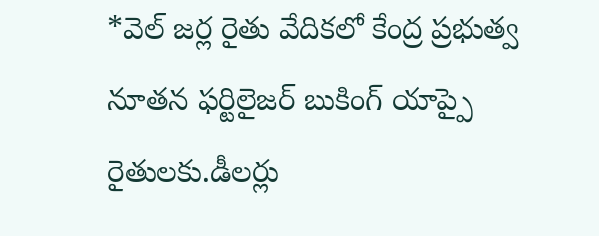*వెల్ జర్ల రైతు వేదికలో కేంద్ర ప్రభుత్వ నూతన ఫర్టిలైజర్ బుకింగ్ యాప్పై రైతులకు.డీలర్లు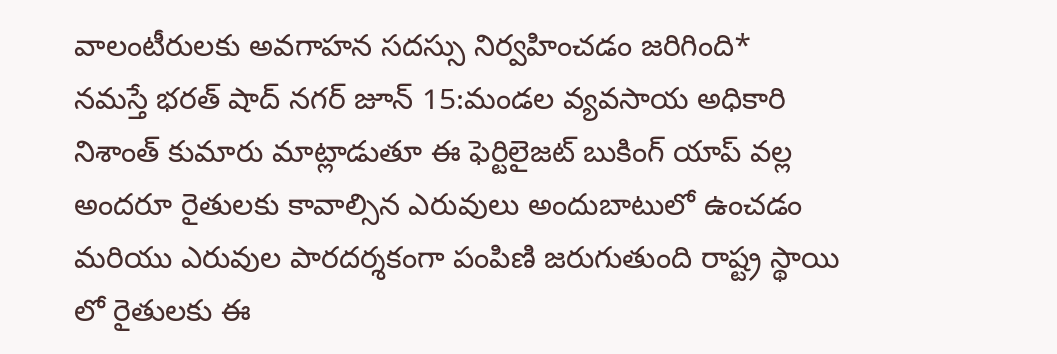వాలంటీరులకు అవగాహన సదస్సు నిర్వహించడం జరిగింది*
నమస్తే భరత్ షాద్ నగర్ జూన్ 15:మండల వ్యవసాయ అధికారి నిశాంత్ కుమారు మాట్లాడుతూ ఈ ఫెర్టిలైజట్ బుకింగ్ యాప్ వల్ల అందరూ రైతులకు కావాల్సిన ఎరువులు అందుబాటులో ఉంచడం మరియు ఎరువుల పారదర్శకంగా పంపిణి జరుగుతుంది రాష్ట్ర స్థాయి లో రైతులకు ఈ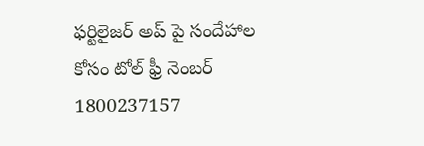ఫర్టిలైజర్ అప్ పై సందేహాల కోసం టోల్ ఫ్రీ నెంబర్ 1800237157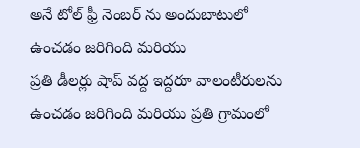అనే టోల్ ఫ్రీ నెంబర్ ను అందుబాటులో ఉంచడం జరిగింది మరియు
ప్రతి డీలర్లు షాప్ వద్ద ఇద్దరూ వాలంటీరులను ఉంచడం జరిగింది మరియు ప్రతి గ్రామంలో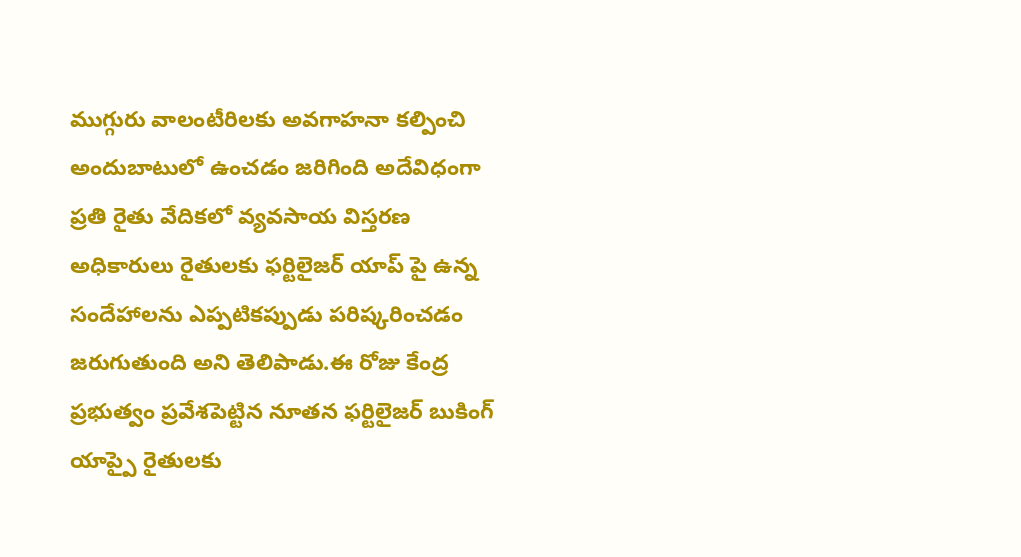ముగ్గురు వాలంటీరిలకు అవగాహనా కల్పించి అందుబాటులో ఉంచడం జరిగింది అదేవిధంగా ప్రతి రైతు వేదికలో వ్యవసాయ విస్తరణ అధికారులు రైతులకు ఫర్టిలైజర్ యాప్ పై ఉన్న సందేహాలను ఎప్పటికప్పుడు పరిష్కరించడం జరుగుతుంది అని తెలిపాడు.ఈ రోజు కేంద్ర ప్రభుత్వం ప్రవేశపెట్టిన నూతన ఫర్టిలైజర్ బుకింగ్ యాప్పై రైతులకు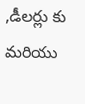,డీలర్లు కు మరియు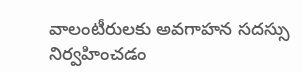వాలంటీరులకు అవగాహన సదస్సు నిర్వహించడం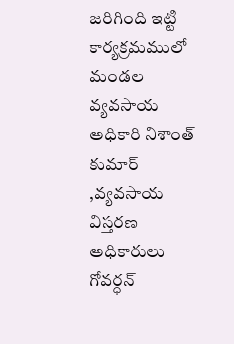జరిగింది ఇట్టి కార్యక్రమములో మండల వ్యవసాయ అధికారి నిశాంత్ కుమార్ ,వ్యవసాయ విస్తరణ అధికారులు గోవర్ధన్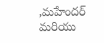,మహేందర్ మరియు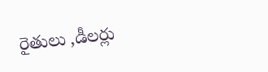రైతులు ,డీలర్లు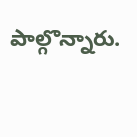పాల్గొన్నారు.